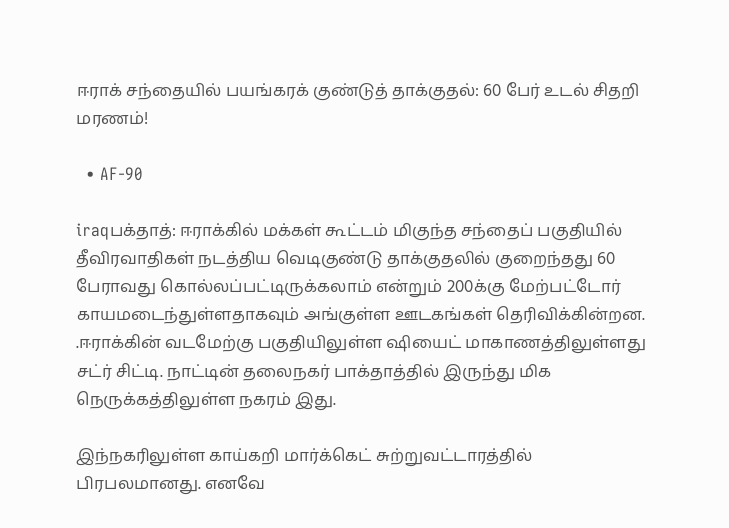ஈராக் சந்தையில் பயங்கரக் குண்டுத் தாக்குதல்: 60 பேர் உடல் சிதறி மரணம்!

  • AF-90

iraqபக்தாத்: ஈராக்கில் மக்கள் கூட்டம் மிகுந்த சந்தைப் பகுதியில் தீவிரவாதிகள் நடத்திய வெடிகுண்டு தாக்குதலில் குறைந்தது 60 பேராவது கொல்லப்பட்டிருக்கலாம் என்றும் 200க்கு மேற்பட்டோர் காயமடைந்துள்ளதாகவும் அங்குள்ள ஊடகங்கள் தெரிவிக்கின்றன. .ஈராக்கின் வடமேற்கு பகுதியிலுள்ள ஷியைட் மாகாணத்திலுள்ளது சட்ர் சிட்டி. நாட்டின் தலைநகர் பாக்தாத்தில் இருந்து மிக நெருக்கத்திலுள்ள நகரம் இது.

இந்நகரிலுள்ள காய்கறி மார்க்கெட் சுற்றுவட்டாரத்தில் பிரபலமானது. எனவே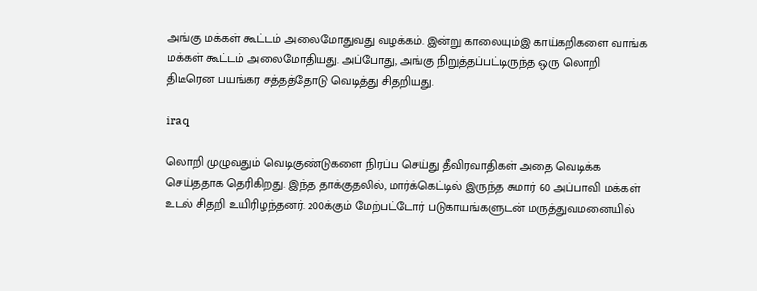அங்கு மக்கள் கூட்டம் அலைமோதுவது வழக்கம். இன்று காலையும்இ காய்கறிகளை வாங்க மக்கள் கூட்டம் அலைமோதியது. அப்போது, அங்கு நிறுத்தப்பட்டிருந்த ஒரு லொறி திடீரென பயங்கர சத்தத்தோடு வெடித்து சிதறியது.

iraq

லொறி முழுவதும் வெடிகுண்டுகளை நிரப்ப செய்து தீவிரவாதிகள் அதை வெடிக்க செய்ததாக தெரிகிறது. இந்த தாக்குதலில், மார்க்கெட்டில் இருந்த சுமார் 60 அப்பாவி மக்கள் உடல் சிதறி உயிரிழந்தனர். 200க்கும் மேற்பட்டோர் படுகாயங்களுடன் மருத்துவமனையில்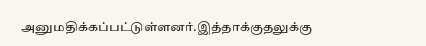அனுமதிக்கப்பட்டுள்ளனர்.இத்தாக்குதலுக்கு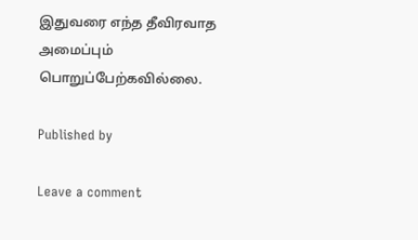இதுவரை எந்த தீவிரவாத அமைப்பும் பொறுப்பேற்கவில்லை.

Published by

Leave a comment